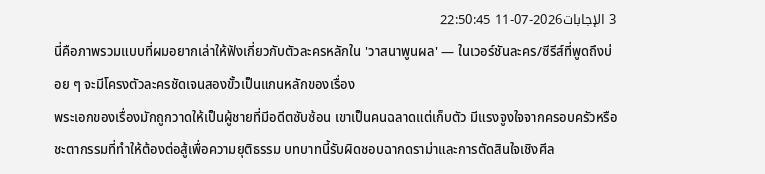3 الإجابات2026-07-11 22:50:45
นี่คือภาพรวมแบบที่ผมอยากเล่าให้ฟังเกี่ยวกับตัวละครหลักใน 'วาสนาพูนผล' — ในเวอร์ชันละคร/ซีรีส์ที่พูดถึงบ่อย ๆ จะมีโครงตัวละครชัดเจนสองขั้วเป็นแกนหลักของเรื่อง
พระเอกของเรื่องมักถูกวาดให้เป็นผู้ชายที่มีอดีตซับซ้อน เขาเป็นคนฉลาดแต่เก็บตัว มีแรงจูงใจจากครอบครัวหรือชะตากรรมที่ทำให้ต้องต่อสู้เพื่อความยุติธรรม บทบาทนี้รับผิดชอบฉากดราม่าและการตัดสินใจเชิงศีล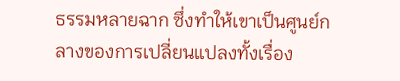ธรรมหลายฉาก ซึ่งทำให้เขาเป็นศูนย์กลางของการเปลี่ยนแปลงทั้งเรื่อง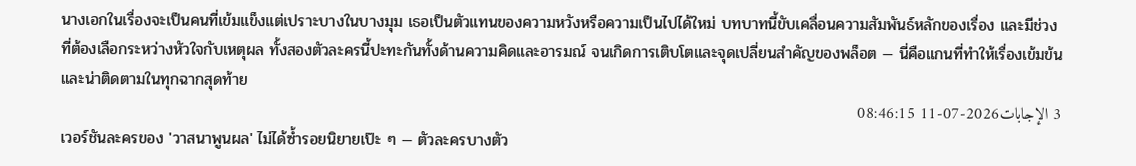นางเอกในเรื่องจะเป็นคนที่เข้มแข็งแต่เปราะบางในบางมุม เธอเป็นตัวแทนของความหวังหรือความเป็นไปได้ใหม่ บทบาทนี้ขับเคลื่อนความสัมพันธ์หลักของเรื่อง และมีช่วงที่ต้องเลือกระหว่างหัวใจกับเหตุผล ทั้งสองตัวละครนี้ปะทะกันทั้งด้านความคิดและอารมณ์ จนเกิดการเติบโตและจุดเปลี่ยนสำคัญของพล็อต — นี่คือแกนที่ทำให้เรื่องเข้มข้นและน่าติดตามในทุกฉากสุดท้าย
3 الإجابات2026-07-11 08:46:15
เวอร์ชันละครของ 'วาสนาพูนผล' ไม่ได้ซ้ำรอยนิยายเป๊ะ ๆ — ตัวละครบางตัว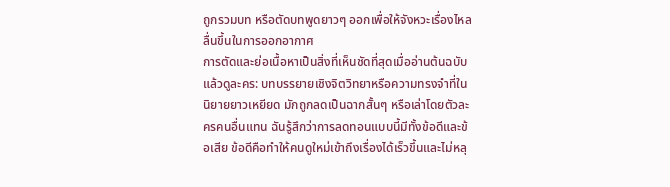ถูกรวมบท หรือตัดบทพูดยาวๆ ออกเพื่อให้จังหวะเรื่องไหลลื่นขึ้นในการออกอากาศ
การตัดและย่อเนื้อหาเป็นสิ่งที่เห็นชัดที่สุดเมื่ออ่านต้นฉบับแล้วดูละคร: บทบรรยายเชิงจิตวิทยาหรือความทรงจำที่ในนิยายยาวเหยียด มักถูกลดเป็นฉากสั้นๆ หรือเล่าโดยตัวละครคนอื่นแทน ฉันรู้สึกว่าการลดทอนแบบนี้มีทั้งข้อดีและข้อเสีย ข้อดีคือทำให้คนดูใหม่เข้าถึงเรื่องได้เร็วขึ้นและไม่หลุ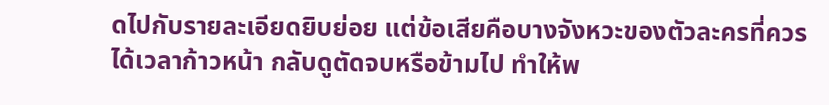ดไปกับรายละเอียดยิบย่อย แต่ข้อเสียคือบางจังหวะของตัวละครที่ควรได้เวลาก้าวหน้า กลับดูตัดจบหรือข้ามไป ทำให้พ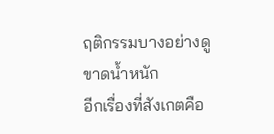ฤติกรรมบางอย่างดูขาดน้ำหนัก
อีกเรื่องที่สังเกตคือ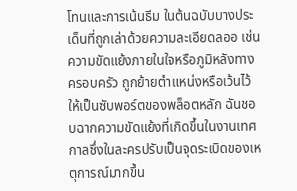โทนและการเน้นธีม ในต้นฉบับบางประเด็นที่ถูกเล่าด้วยความละเอียดลออ เช่น ความขัดแย้งภายในใจหรือภูมิหลังทางครอบครัว ถูกย้ายตำแหน่งหรือเว้นไว้ให้เป็นซับพอร์ตของพล็อตหลัก ฉันชอบฉากความขัดแย้งที่เกิดขึ้นในงานเทศกาลซึ่งในละครปรับเป็นจุดระเบิดของเหตุการณ์มากขึ้น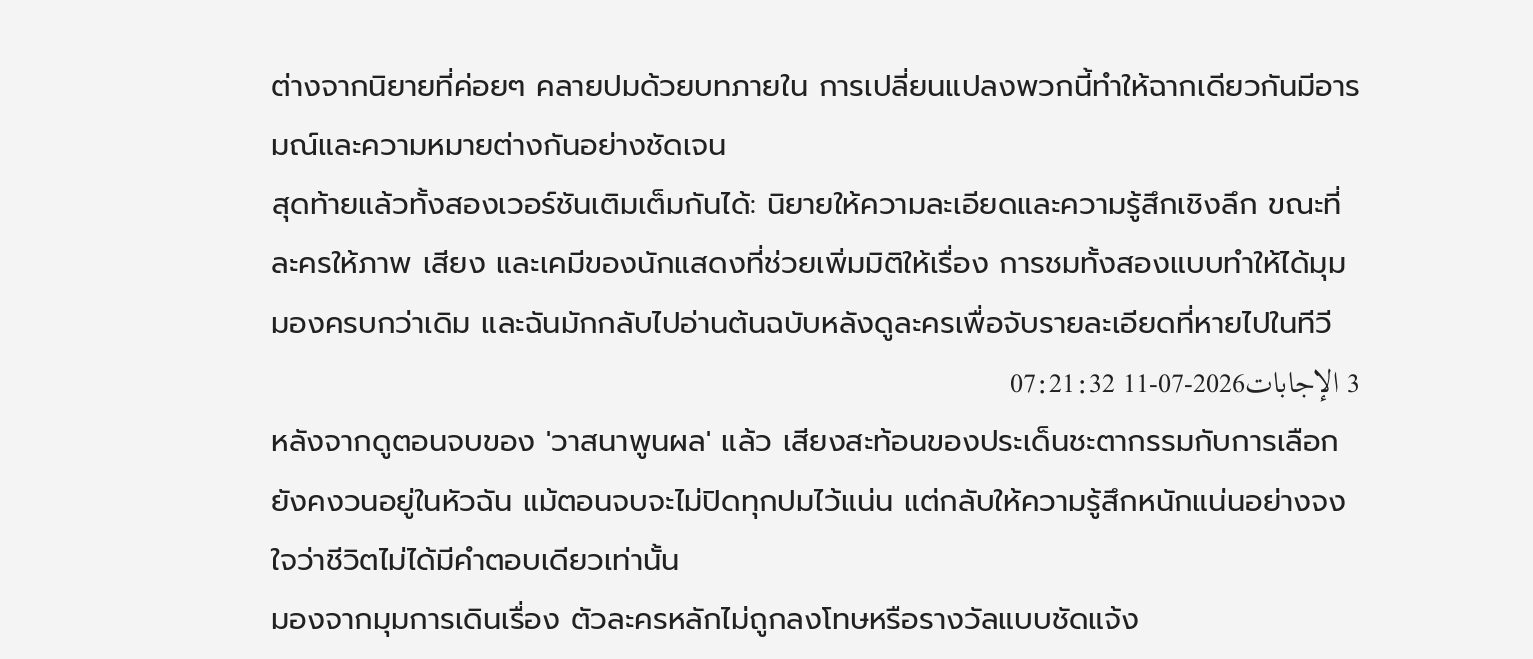ต่างจากนิยายที่ค่อยๆ คลายปมด้วยบทภายใน การเปลี่ยนแปลงพวกนี้ทำให้ฉากเดียวกันมีอารมณ์และความหมายต่างกันอย่างชัดเจน
สุดท้ายแล้วทั้งสองเวอร์ชันเติมเต็มกันได้: นิยายให้ความละเอียดและความรู้สึกเชิงลึก ขณะที่ละครให้ภาพ เสียง และเคมีของนักแสดงที่ช่วยเพิ่มมิติให้เรื่อง การชมทั้งสองแบบทำให้ได้มุมมองครบกว่าเดิม และฉันมักกลับไปอ่านต้นฉบับหลังดูละครเพื่อจับรายละเอียดที่หายไปในทีวี
3 الإجابات2026-07-11 07:21:32
หลังจากดูตอนจบของ 'วาสนาพูนผล' แล้ว เสียงสะท้อนของประเด็นชะตากรรมกับการเลือกยังคงวนอยู่ในหัวฉัน แม้ตอนจบจะไม่ปิดทุกปมไว้แน่น แต่กลับให้ความรู้สึกหนักแน่นอย่างจงใจว่าชีวิตไม่ได้มีคำตอบเดียวเท่านั้น
มองจากมุมการเดินเรื่อง ตัวละครหลักไม่ถูกลงโทษหรือรางวัลแบบชัดแจ้ง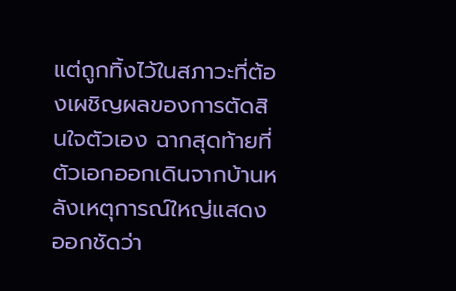แต่ถูกทิ้งไว้ในสภาวะที่ต้องเผชิญผลของการตัดสินใจตัวเอง ฉากสุดท้ายที่ตัวเอกออกเดินจากบ้านหลังเหตุการณ์ใหญ่แสดงออกชัดว่า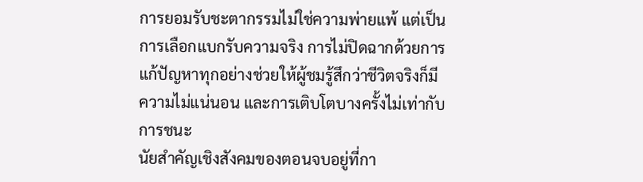การยอมรับชะตากรรมไม่ใช่ความพ่ายแพ้ แต่เป็นการเลือกแบกรับความจริง การไม่ปิดฉากด้วยการแก้ปัญหาทุกอย่างช่วยให้ผู้ชมรู้สึกว่าชีวิตจริงก็มีความไม่แน่นอน และการเติบโตบางครั้งไม่เท่ากับการชนะ
นัยสำคัญเชิงสังคมของตอนจบอยู่ที่กา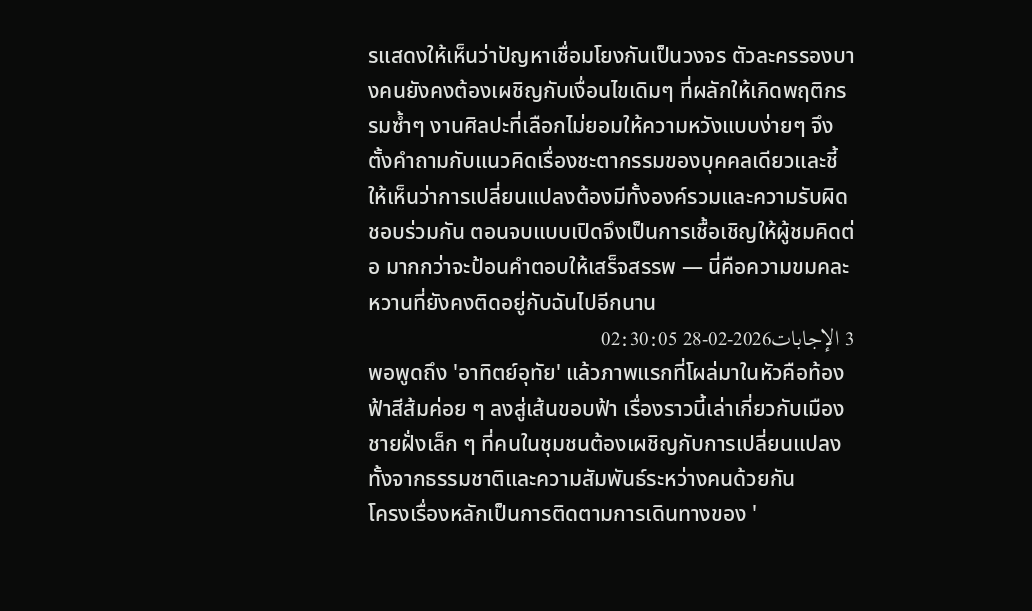รแสดงให้เห็นว่าปัญหาเชื่อมโยงกันเป็นวงจร ตัวละครรองบางคนยังคงต้องเผชิญกับเงื่อนไขเดิมๆ ที่ผลักให้เกิดพฤติกรรมซ้ำๆ งานศิลปะที่เลือกไม่ยอมให้ความหวังแบบง่ายๆ จึงตั้งคำถามกับแนวคิดเรื่องชะตากรรมของบุคคลเดียวและชี้ให้เห็นว่าการเปลี่ยนแปลงต้องมีทั้งองค์รวมและความรับผิดชอบร่วมกัน ตอนจบแบบเปิดจึงเป็นการเชื้อเชิญให้ผู้ชมคิดต่อ มากกว่าจะป้อนคำตอบให้เสร็จสรรพ — นี่คือความขมคละหวานที่ยังคงติดอยู่กับฉันไปอีกนาน
3 الإجابات2026-02-28 02:30:05
พอพูดถึง 'อาทิตย์อุทัย' แล้วภาพแรกที่โผล่มาในหัวคือท้องฟ้าสีส้มค่อย ๆ ลงสู่เส้นขอบฟ้า เรื่องราวนี้เล่าเกี่ยวกับเมืองชายฝั่งเล็ก ๆ ที่คนในชุมชนต้องเผชิญกับการเปลี่ยนแปลงทั้งจากธรรมชาติและความสัมพันธ์ระหว่างคนด้วยกัน
โครงเรื่องหลักเป็นการติดตามการเดินทางของ '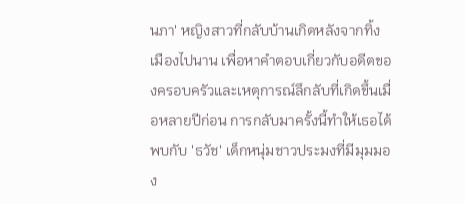นภา' หญิงสาวที่กลับบ้านเกิดหลังจากทิ้งเมืองไปนาน เพื่อหาคำตอบเกี่ยวกับอดีตของครอบครัวและเหตุการณ์ลึกลับที่เกิดขึ้นเมื่อหลายปีก่อน การกลับมาครั้งนี้ทำให้เธอได้พบกับ 'ธวัช' เด็กหนุ่มชาวประมงที่มีมุมมอง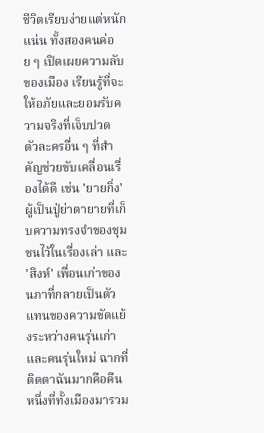ชีวิตเรียบง่ายแต่หนักแน่น ทั้งสองคนค่อย ๆ เปิดเผยความลับของเมือง เรียนรู้ที่จะให้อภัยและยอมรับความจริงที่เจ็บปวด
ตัวละครอื่น ๆ ที่สำคัญช่วยขับเคลื่อนเรื่องได้ดี เช่น 'ยายกิ่ง' ผู้เป็นปู่ย่าตายายที่เก็บความทรงจำของชุมชนไว้ในเรื่องเล่า และ 'สิงห์' เพื่อนเก่าของนภาที่กลายเป็นตัวแทนของความขัดแย้งระหว่างคนรุ่นเก่าและคนรุ่นใหม่ ฉากที่ติดตาฉันมากคือคืนหนึ่งที่ทั้งเมืองมารวม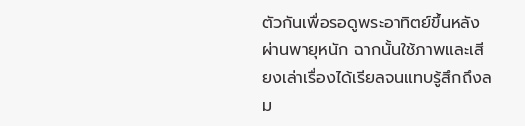ตัวกันเพื่อรอดูพระอาทิตย์ขึ้นหลังผ่านพายุหนัก ฉากนั้นใช้ภาพและเสียงเล่าเรื่องได้เรียลจนแทบรู้สึกถึงลม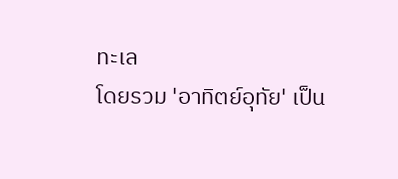ทะเล
โดยรวม 'อาทิตย์อุทัย' เป็น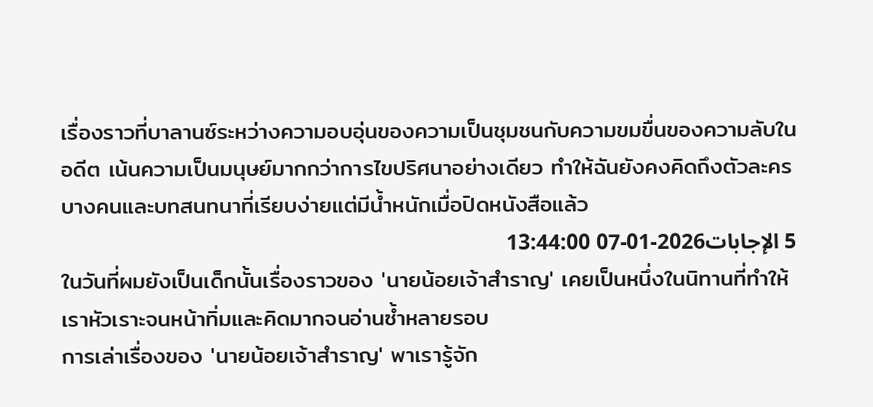เรื่องราวที่บาลานซ์ระหว่างความอบอุ่นของความเป็นชุมชนกับความขมขื่นของความลับในอดีต เน้นความเป็นมนุษย์มากกว่าการไขปริศนาอย่างเดียว ทำให้ฉันยังคงคิดถึงตัวละครบางคนและบทสนทนาที่เรียบง่ายแต่มีน้ำหนักเมื่อปิดหนังสือแล้ว
5 الإجابات2026-01-07 13:44:00
ในวันที่ผมยังเป็นเด็กนั้นเรื่องราวของ 'นายน้อยเจ้าสำราญ' เคยเป็นหนึ่งในนิทานที่ทำให้เราหัวเราะจนหน้าทิ่มและคิดมากจนอ่านซ้ำหลายรอบ
การเล่าเรื่องของ 'นายน้อยเจ้าสำราญ' พาเรารู้จัก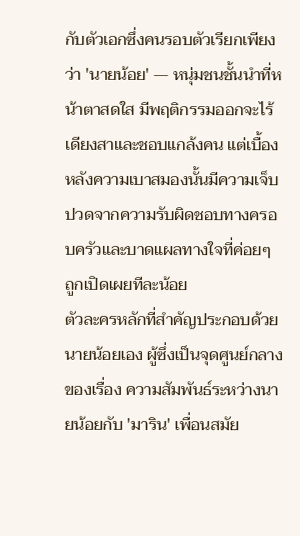กับตัวเอกซึ่งคนรอบตัวเรียกเพียงว่า 'นายน้อย' — หนุ่มชนชั้นนำที่หน้าตาสดใส มีพฤติกรรมออกจะไร้เดียงสาและชอบแกล้งคน แต่เบื้องหลังความเบาสมองนั้นมีความเจ็บปวดจากความรับผิดชอบทางครอบครัวและบาดแผลทางใจที่ค่อยๆ ถูกเปิดเผยทีละน้อย
ตัวละครหลักที่สำคัญประกอบด้วยนายน้อยเอง ผู้ซึ่งเป็นจุดศูนย์กลางของเรื่อง ความสัมพันธ์ระหว่างนายน้อยกับ 'มาริน' เพื่อนสมัย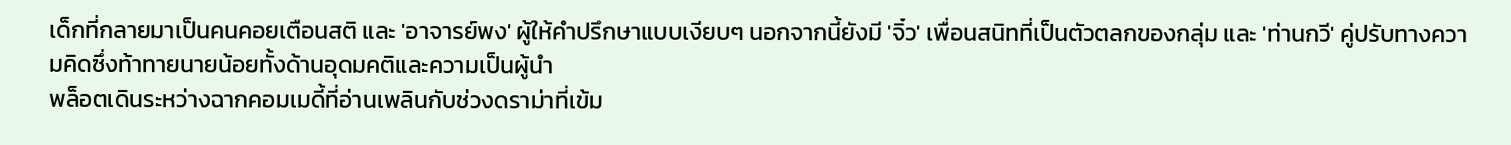เด็กที่กลายมาเป็นคนคอยเตือนสติ และ 'อาจารย์พง' ผู้ให้คำปรึกษาแบบเงียบๆ นอกจากนี้ยังมี 'จิ๋ว' เพื่อนสนิทที่เป็นตัวตลกของกลุ่ม และ 'ท่านกวี' คู่ปรับทางความคิดซึ่งท้าทายนายน้อยทั้งด้านอุดมคติและความเป็นผู้นำ
พล็อตเดินระหว่างฉากคอมเมดี้ที่อ่านเพลินกับช่วงดราม่าที่เข้ม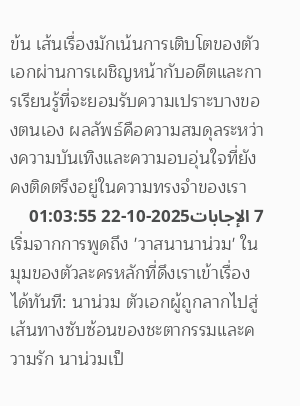ข้น เส้นเรื่องมักเน้นการเติบโตของตัวเอกผ่านการเผชิญหน้ากับอดีตและการเรียนรู้ที่จะยอมรับความเปราะบางของตนเอง ผลลัพธ์คือความสมดุลระหว่างความบันเทิงและความอบอุ่นใจที่ยังคงติดตรึงอยู่ในความทรงจำของเรา
7 الإجابات2025-10-22 01:03:55
เริ่มจากการพูดถึง 'วาสนานาน่วม' ในมุมของตัวละครหลักที่ดึงเราเข้าเรื่องได้ทันที: นาน่วม ตัวเอกผู้ถูกลากไปสู่เส้นทางซับซ้อนของชะตากรรมและความรัก นาน่วมเป็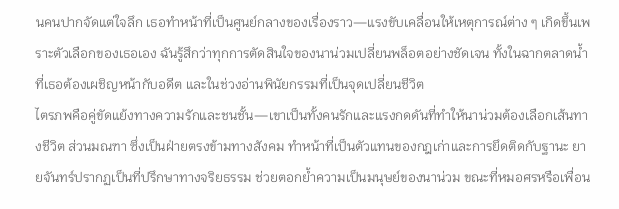นคนปากจัดแต่ใจลึก เธอทำหน้าที่เป็นศูนย์กลางของเรื่องราว—แรงขับเคลื่อนให้เหตุการณ์ต่าง ๆ เกิดขึ้นเพราะตัวเลือกของเธอเอง ฉันรู้สึกว่าทุกการตัดสินใจของนาน่วมเปลี่ยนพล็อตอย่างชัดเจน ทั้งในฉากตลาดน้ำที่เธอต้องเผชิญหน้ากับอดีต และในช่วงอ่านพินัยกรรมที่เป็นจุดเปลี่ยนชีวิต
ไตรภพคือคู่ขัดแย้งทางความรักและชนชั้น—เขาเป็นทั้งคนรักและแรงกดดันที่ทำให้นาน่วมต้องเลือกเส้นทางชีวิต ส่วนมณฑา ซึ่งเป็นฝ่ายตรงข้ามทางสังคม ทำหน้าที่เป็นตัวแทนของกฎเก่าและการยึดติดกับฐานะ ยายจันทร์ปรากฏเป็นที่ปรึกษาทางจริยธรรม ช่วยตอกย้ำความเป็นมนุษย์ของนาน่วม ขณะที่หมอศรหรือเพื่อน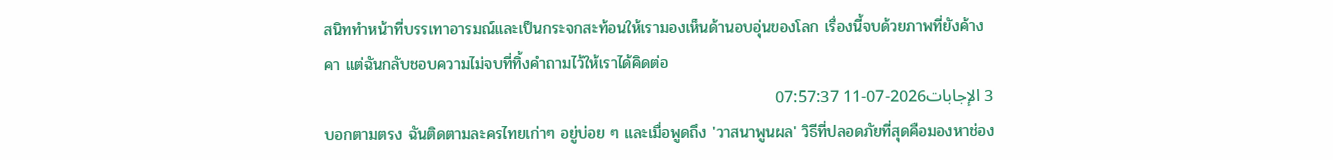สนิททำหน้าที่บรรเทาอารมณ์และเป็นกระจกสะท้อนให้เรามองเห็นด้านอบอุ่นของโลก เรื่องนี้จบด้วยภาพที่ยังค้างคา แต่ฉันกลับชอบความไม่จบที่ทิ้งคำถามไว้ให้เราได้คิดต่อ
3 الإجابات2026-07-11 07:57:37
บอกตามตรง ฉันติดตามละครไทยเก่าๆ อยู่บ่อย ๆ และเมื่อพูดถึง 'วาสนาพูนผล' วิธีที่ปลอดภัยที่สุดคือมองหาช่อง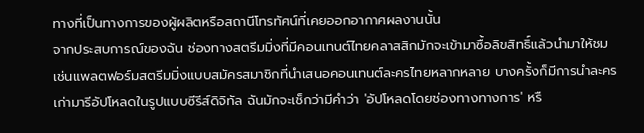ทางที่เป็นทางการของผู้ผลิตหรือสถานีโทรทัศน์ที่เคยออกอากาศผลงานนั้น
จากประสบการณ์ของฉัน ช่องทางสตรีมมิ่งที่มีคอนเทนต์ไทยคลาสสิกมักจะเข้ามาซื้อลิขสิทธิ์แล้วนำมาให้ชม เช่นแพลตฟอร์มสตรีมมิ่งแบบสมัครสมาชิกที่นำเสนอคอนเทนต์ละครไทยหลากหลาย บางครั้งก็มีการนำละครเก่ามารีอัปโหลดในรูปแบบซีรีส์ดิจิทัล ฉันมักจะเช็กว่ามีคำว่า 'อัปโหลดโดยช่องทางทางการ' หรื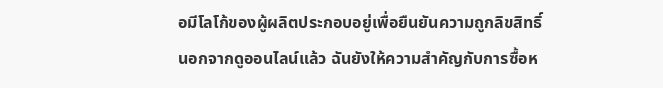อมีโลโก้ของผู้ผลิตประกอบอยู่เพื่อยืนยันความถูกลิขสิทธิ์
นอกจากดูออนไลน์แล้ว ฉันยังให้ความสำคัญกับการซื้อห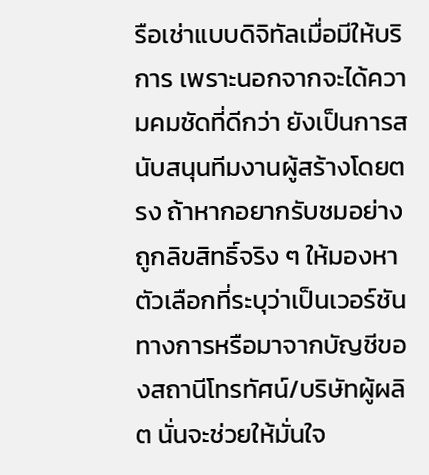รือเช่าแบบดิจิทัลเมื่อมีให้บริการ เพราะนอกจากจะได้ความคมชัดที่ดีกว่า ยังเป็นการสนับสนุนทีมงานผู้สร้างโดยตรง ถ้าหากอยากรับชมอย่างถูกลิขสิทธิ์จริง ๆ ให้มองหาตัวเลือกที่ระบุว่าเป็นเวอร์ชันทางการหรือมาจากบัญชีของสถานีโทรทัศน์/บริษัทผู้ผลิต นั่นจะช่วยให้มั่นใจ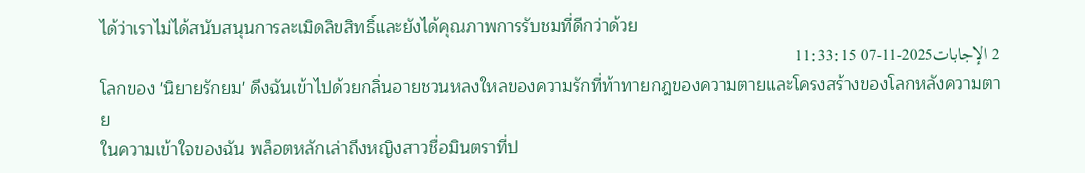ได้ว่าเราไม่ได้สนับสนุนการละเมิดลิขสิทธิ์และยังได้คุณภาพการรับชมที่ดีกว่าด้วย
2 الإجابات2025-11-07 11:33:15
โลกของ 'นิยายรักยม' ดึงฉันเข้าไปด้วยกลิ่นอายชวนหลงใหลของความรักที่ท้าทายกฎของความตายและโครงสร้างของโลกหลังความตาย
ในความเข้าใจของฉัน พล็อตหลักเล่าถึงหญิงสาวชื่อมินตราที่ป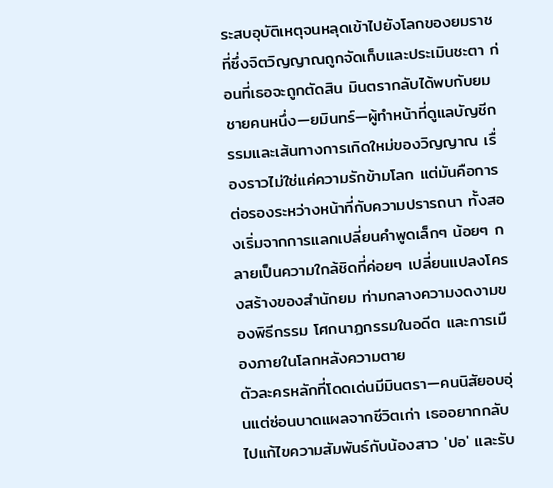ระสบอุบัติเหตุจนหลุดเข้าไปยังโลกของยมราช ที่ซึ่งจิตวิญญาณถูกจัดเก็บและประเมินชะตา ก่อนที่เธอจะถูกตัดสิน มินตรากลับได้พบกับยมชายคนหนึ่ง—ยมินทร์—ผู้ทำหน้าที่ดูแลบัญชีกรรมและเส้นทางการเกิดใหม่ของวิญญาณ เรื่องราวไม่ใช่แค่ความรักข้ามโลก แต่มันคือการต่อรองระหว่างหน้าที่กับความปรารถนา ทั้งสองเริ่มจากการแลกเปลี่ยนคำพูดเล็กๆ น้อยๆ กลายเป็นความใกล้ชิดที่ค่อยๆ เปลี่ยนแปลงโครงสร้างของสำนักยม ท่ามกลางความงดงามของพิธีกรรม โศกนาฏกรรมในอดีต และการเมืองภายในโลกหลังความตาย
ตัวละครหลักที่โดดเด่นมีมินตรา—คนนิสัยอบอุ่นแต่ซ่อนบาดแผลจากชีวิตเก่า เธออยากกลับไปแก้ไขความสัมพันธ์กับน้องสาว 'ปอ' และรับ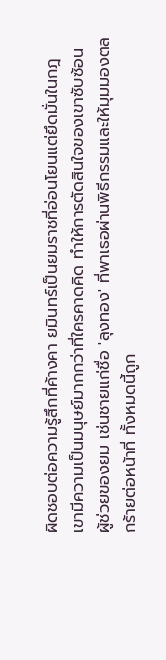ผิดชอบต่อความรู้สึกที่ค้างคา ยมินทร์เป็นยมราชที่อ่อนโยนแต่ยึดมั่นในกฎ เขามีความเป็นมนุษย์มากกว่าที่ใครคาดคิด ทำให้การตัดสินใจของเขาซับซ้อน ผู้ช่วยของยม เช่นชายแก่ชื่อ 'ลุงทอง' ที่พาเธอผ่านพิธีกรรมและให้มุมมองตลกร้ายต่อหน้าที่ ทั้งหมดนี้ถูก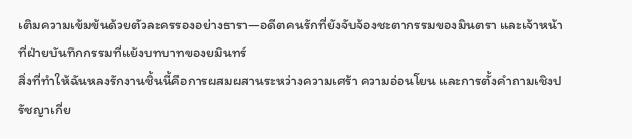เติมความเข้มข้นด้วยตัวละครรองอย่างธารา—อดีตคนรักที่ยังจับจ้องชะตากรรมของมินตรา และเจ้าหน้าที่ฝ่ายบันทึกกรรมที่แย้งบทบาทของยมินทร์
สิ่งที่ทำให้ฉันหลงรักงานชิ้นนี้คือการผสมผสานระหว่างความเศร้า ความอ่อนโยน และการตั้งคำถามเชิงปรัชญาเกี่ย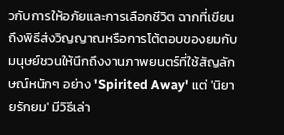วกับการให้อภัยและการเลือกชีวิต ฉากที่เขียนถึงพิธีส่งวิญญาณหรือการโต้ตอบของยมกับมนุษย์ชวนให้นึกถึงงานภาพยนตร์ที่ใช้สัญลักษณ์หนักๆ อย่าง 'Spirited Away' แต่ 'นิยายรักยม' มีวิธีเล่า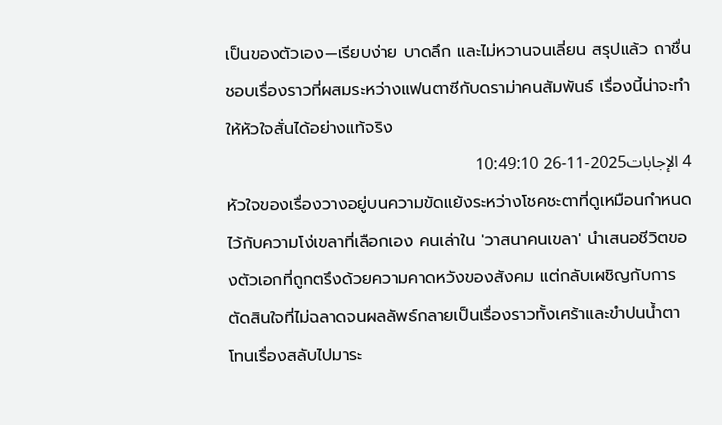เป็นของตัวเอง—เรียบง่าย บาดลึก และไม่หวานจนเลี่ยน สรุปแล้ว ถาชื่นชอบเรื่องราวที่ผสมระหว่างแฟนตาซีกับดราม่าคนสัมพันธ์ เรื่องนี้น่าจะทำให้หัวใจสั่นได้อย่างแท้จริง
4 الإجابات2025-11-26 10:49:10
หัวใจของเรื่องวางอยู่บนความขัดแย้งระหว่างโชคชะตาที่ดูเหมือนกำหนดไว้กับความโง่เขลาที่เลือกเอง คนเล่าใน 'วาสนาคนเขลา' นำเสนอชีวิตของตัวเอกที่ถูกตรึงด้วยความคาดหวังของสังคม แต่กลับเผชิญกับการตัดสินใจที่ไม่ฉลาดจนผลลัพธ์กลายเป็นเรื่องราวทั้งเศร้าและขำปนน้ำตา
โทนเรื่องสลับไปมาระ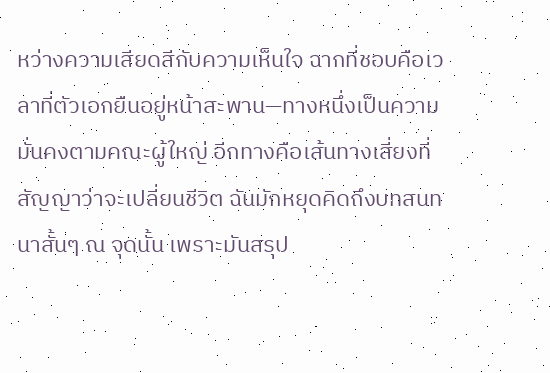หว่างความเสียดสีกับความเห็นใจ ฉากที่ชอบคือเวลาที่ตัวเอกยืนอยู่หน้าสะพาน—ทางหนึ่งเป็นความมั่นคงตามคณะผู้ใหญ่ อีกทางคือเส้นทางเสี่ยงที่สัญญาว่าจะเปลี่ยนชีวิต ฉันมักหยุดคิดถึงบทสนทนาสั้นๆ ณ จุดนั้น เพราะมันสรุป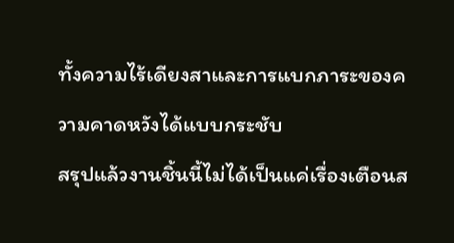ทั้งความไร้เดียงสาและการแบกภาระของความคาดหวังได้แบบกระชับ
สรุปแล้วงานชิ้นนี้ไม่ได้เป็นแค่เรื่องเตือนส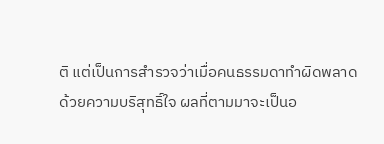ติ แต่เป็นการสำรวจว่าเมื่อคนธรรมดาทำผิดพลาดด้วยความบริสุทธิ์ใจ ผลที่ตามมาจะเป็นอ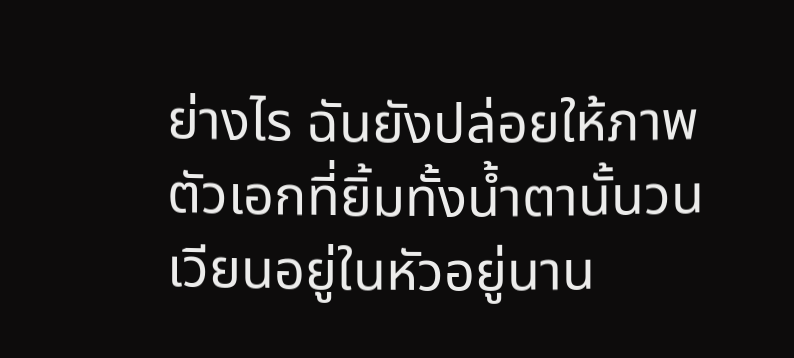ย่างไร ฉันยังปล่อยให้ภาพตัวเอกที่ยิ้มทั้งน้ำตานั้นวนเวียนอยู่ในหัวอยู่นาน